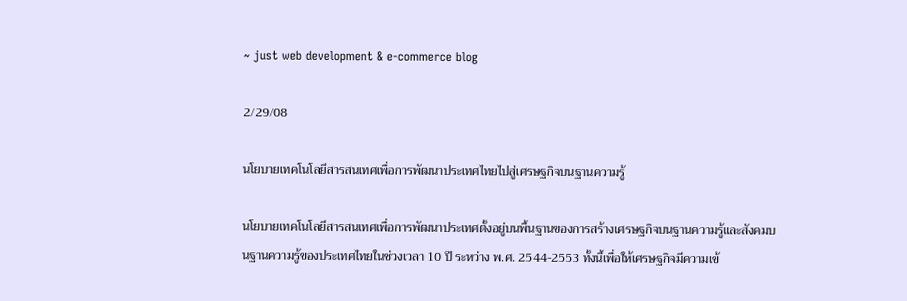~ just web development & e-commerce blog

2/29/08

นโยบายเทคโนโลยีสารสนเทศเพื่อการพัฒนาประเทศไทยไปสู่เศรษฐกิจบนฐานความรู้

นโยบายเทคโนโลยีสารสนเทศเพื่อการพัฒนาประเทศตั้งอยู่บนพื้นฐานของการสร้างเศรษฐกิจบนฐานความรู้และสังคมบนฐานความรู้ของประเทศไทยในช่วงเวลา 10 ปี ระหว่าง พ.ศ. 2544-2553 ทั้งนี้เพื่อให้เศรษฐกิจมีความเข้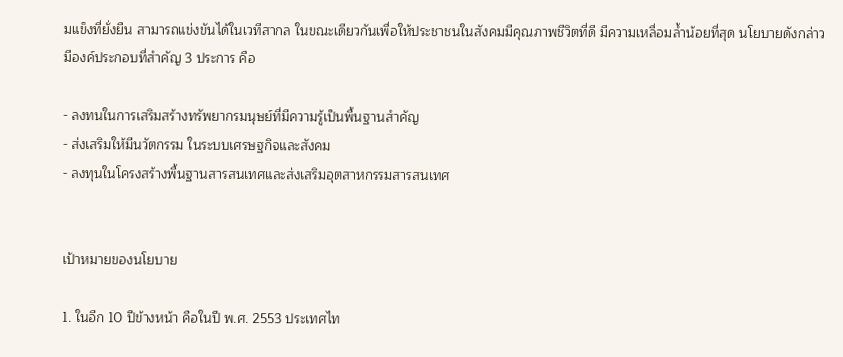มแข็งที่ยั่งยืน สามารถแข่งขันได้ในเวทีสากล ในขณะเดียวกันเพื่อให้ประชาชนในสังคมมีคุณภาพชีวิตที่ดี มีความเหลื่อมล้ำน้อยที่สุด นโยบายดังกล่าวมีองค์ประกอบที่สำคัญ 3 ประการ คือ

- ลงทนในการเสริมสร้างทรัพยากรมนุษย์ที่มีความรู้เป็นพื้นฐานสำคัญ
- ส่งเสริมให้มีนวัตกรรม ในระบบเศรษฐกิจและสังคม
- ลงทุนในโครงสร้างพื้นฐานสารสนเทศและส่งเสริมอุตสาหกรรมสารสนเทศ


เป้าหมายของนโยบาย

1. ในอีก 10 ปีข้างหน้า คือในปี พ.ศ. 2553 ประเทศไท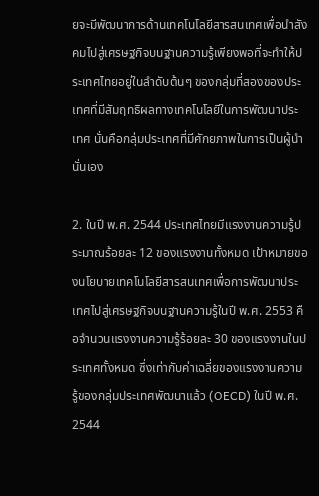ยจะมีพัฒนาการด้านเทคโนโลยีสารสนเทศเพื่อนำสังคมไปสู่เศรษฐกิจบนฐานความรู้เพียงพอที่จะทำให้ประเทศไทยอยู่ในลำดับต้นๆ ของกลุ่มที่สองของประเทศที่มีสัมฤทธิผลทางเทคโนโลยีในการพัฒนาประเทศ นั่นคือกลุ่มประเทศที่มีศักยภาพในการเป็นผู้นำนั่นเอง

2. ในปี พ.ศ. 2544 ประเทศไทยมีแรงงานความรู้ประมาณร้อยละ 12 ของแรงงานทั้งหมด เป้าหมายของนโยบายเทคโนโลยีสารสนเทศเพื่อการพัฒนาประเทศไปสู่เศรษฐกิจบนฐานความรู้ในปี พ.ศ. 2553 คือจำนวนแรงงานความรู้ร้อยละ 30 ของแรงงานในประเทศทั้งหมด ซึ่งเท่ากับค่าเฉลี่ยของแรงงานความรู้ของกลุ่มประเทศพัฒนาแล้ว (OECD) ในปี พ.ศ. 2544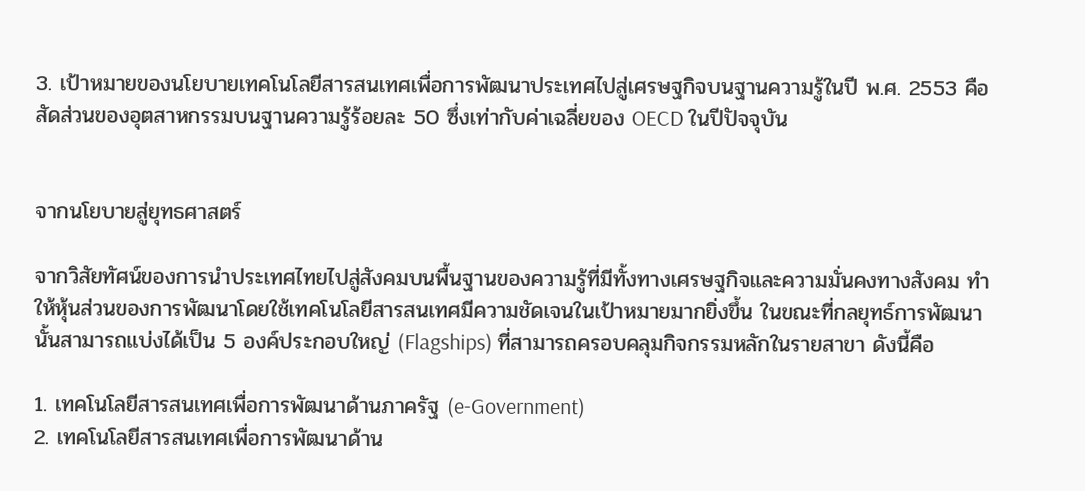3. เป้าหมายของนโยบายเทคโนโลยีสารสนเทศเพื่อการพัฒนาประเทศไปสู่เศรษฐกิจบนฐานความรู้ในปี พ.ศ. 2553 คือ สัดส่วนของอุตสาหกรรมบนฐานความรู้ร้อยละ 50 ซึ่งเท่ากับค่าเฉลี่ยของ OECD ในปีปัจจุบัน


จากนโยบายสู่ยุทธศาสตร์

จากวิสัยทัศน์ของการนำประเทศไทยไปสู่สังคมบนพื้นฐานของความรู้ที่มีทั้งทางเศรษฐกิจและความมั่นคงทางสังคม ทำให้หุ้นส่วนของการพัฒนาโดยใช้เทคโนโลยีสารสนเทศมีความชัดเจนในเป้าหมายมากยิ่งขึ้น ในขณะที่กลยุทธ์การพัฒนานั้นสามารถแบ่งได้เป็น 5 องค์ประกอบใหญ่ (Flagships) ที่สามารถครอบคลุมกิจกรรมหลักในรายสาขา ดังนี้คือ

1. เทคโนโลยีสารสนเทศเพื่อการพัฒนาด้านภาครัฐ (e-Government)
2. เทคโนโลยีสารสนเทศเพื่อการพัฒนาด้าน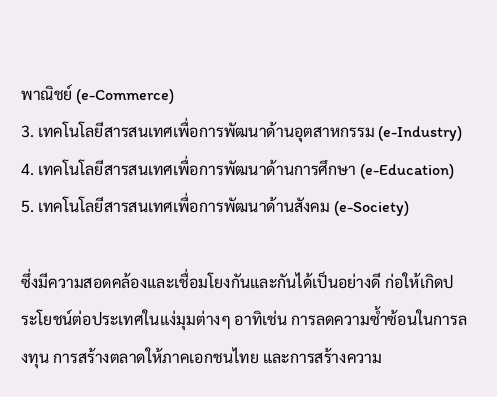พาณิชย์ (e-Commerce)
3. เทคโนโลยีสารสนเทศเพื่อการพัฒนาด้านอุตสาหกรรม (e-Industry)
4. เทคโนโลยีสารสนเทศเพื่อการพัฒนาด้านการศึกษา (e-Education)
5. เทคโนโลยีสารสนเทศเพื่อการพัฒนาด้านสังคม (e-Society)

ซึ่งมีความสอดคล้องและเชื่อมโยงกันและกันได้เป็นอย่างดี ก่อให้เกิดประโยชน์ต่อประเทศในแง่มุมต่างๆ อาทิเช่น การลดความซ้ำซ้อนในการลงทุน การสร้างตลาดให้ภาคเอกชนไทย และการสร้างความ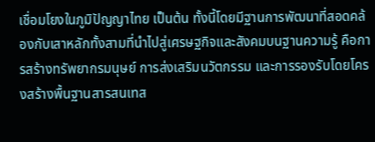เชื่อมโยงในภูมิปัญญาไทย เป็นต้น ทั้งนี้โดยมีฐานการพัฒนาที่สอดคล้องกับเสาหลักทั้งสามที่นำไปสู่เศรษฐกิจและสังคมบนฐานความรู้ คือการสร้างทรัพยากรมนุษย์ การส่งเสริมนวัตกรรม และการรองรับโดยโครงสร้างพื้นฐานสารสนเทส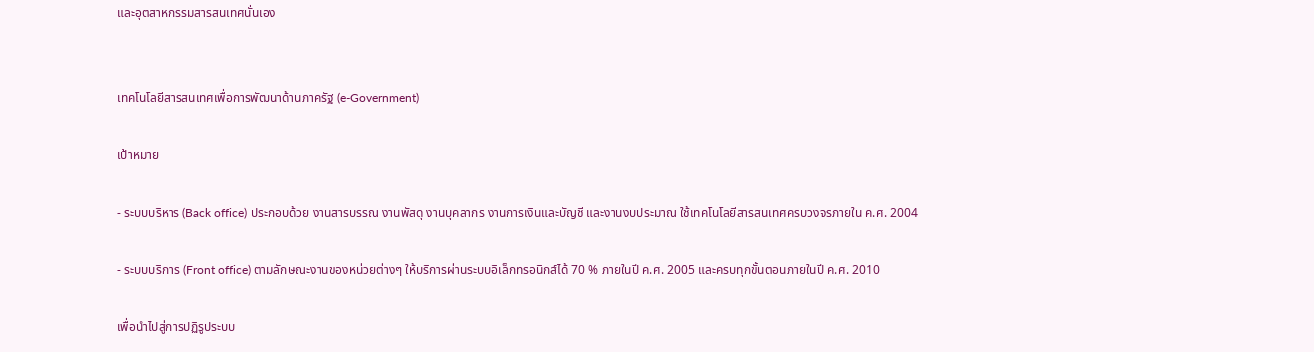และอุตสาหกรรมสารสนเทศนั่นเอง


เทคโนโลยีสารสนเทศเพื่อการพัฒนาด้านภาครัฐ (e-Government)

เป้าหมาย

- ระบบบริหาร (Back office) ประกอบด้วย งานสารบรรณ งานพัสดุ งานบุคลากร งานการเงินและบัญชี และงานงบประมาณ ใช้เทคโนโลยีสารสนเทศครบวงจรภายใน ค.ศ. 2004

- ระบบบริการ (Front office) ตามลักษณะงานของหน่วยต่างๆ ให้บริการผ่านระบบอิเล็กทรอนิกส์ได้ 70 % ภายในปี ค.ศ. 2005 และครบทุกขั้นตอนภายในปี ค.ศ. 2010

เพื่อนำไปสู่การปฏิรูประบบ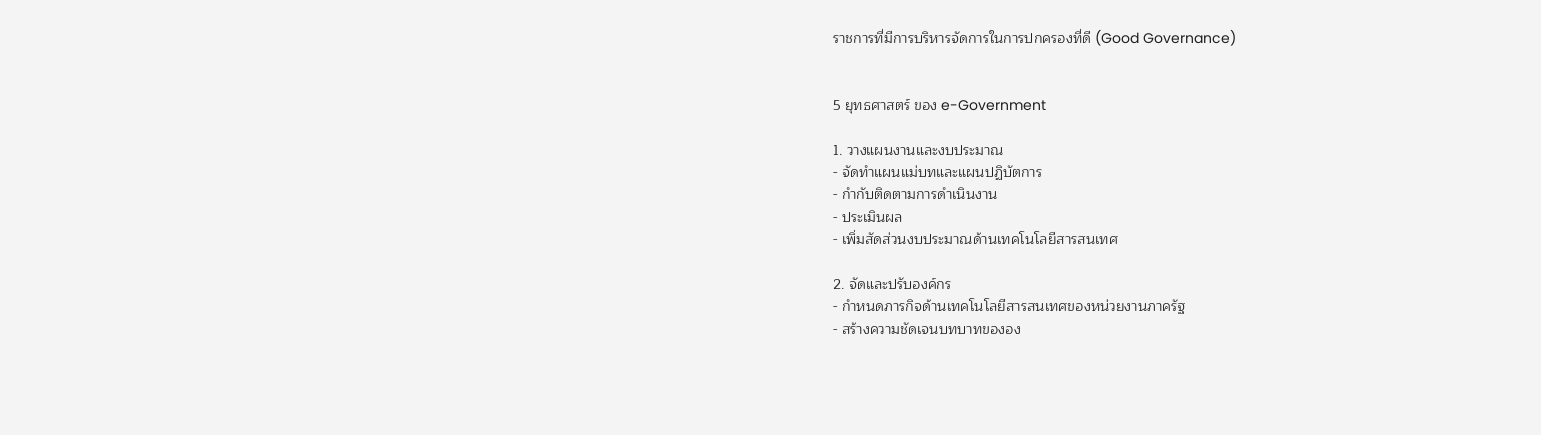ราชการที่มีการบริหารจัดการในการปกครองที่ดี (Good Governance)


5 ยุทธศาสตร์ ของ e-Government

1. วางแผนงานและงบประมาณ
- จัดทำแผนแม่บทและแผนปฏิบัตการ
- กำกับติดตามการดำเนินงาน
- ประเมินผล
- เพิ่มสัดส่วนงบประมาณด้านเทคโนโลยีสารสนเทศ

2. จัดและปรับองค์กร
- กำหนดภารกิจด้านเทคโนโลยีสารสนเทศของหน่วยงานภาครัฐ
- สร้างความชัดเจนบทบาทขององ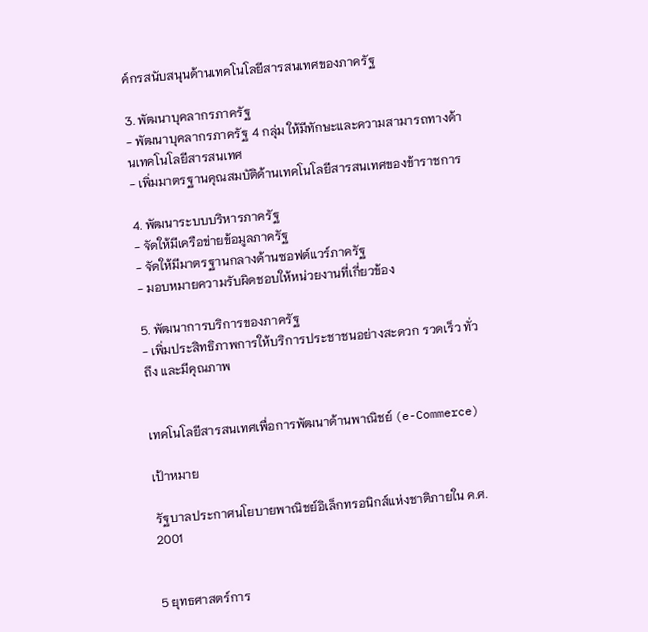ค์กรสนับสนุนด้านเทคโนโลยีสารสนเทศของภาครัฐ

3. พัฒนาบุคลากรภาครัฐ
- พัฒนาบุคลากรภาครัฐ 4 กลุ่ม ให้มีทักษะและความสามารถทางด้านเทคโนโลยีสารสนเทศ
- เพิ่มมาตรฐานคุณสมบัติด้านเทคโนโลยีสารสนเทศของข้าราชการ

4. พัฒนาระบบบริหารภาครัฐ
- จัดให้มีเครือข่ายข้อมูลภาครัฐ
- จัดให้มีมาตรฐานกลางด้านซอฟต์แวร์ภาครัฐ
- มอบหมายความรับผิดชอบให้หน่วยงานที่เกี่ยวข้อง

5. พัฒนาการบริการของภาครัฐ
- เพิ่มประสิทธิภาพการให้บริการประชาชนอย่างสะดวก รวดเร็ว ทั่วถึง และมีคุณภาพ


เทคโนโลยีสารสนเทศเพื่อการพัฒนาด้านพาณิชย์ (e-Commerce)

เป้าหมาย

รัฐบาลประกาศนโยบายพาณิชย์อิเล็กทรอนิกส์แห่งชาติภายใน ค.ศ. 2001


5 ยุทธศาสตร์การ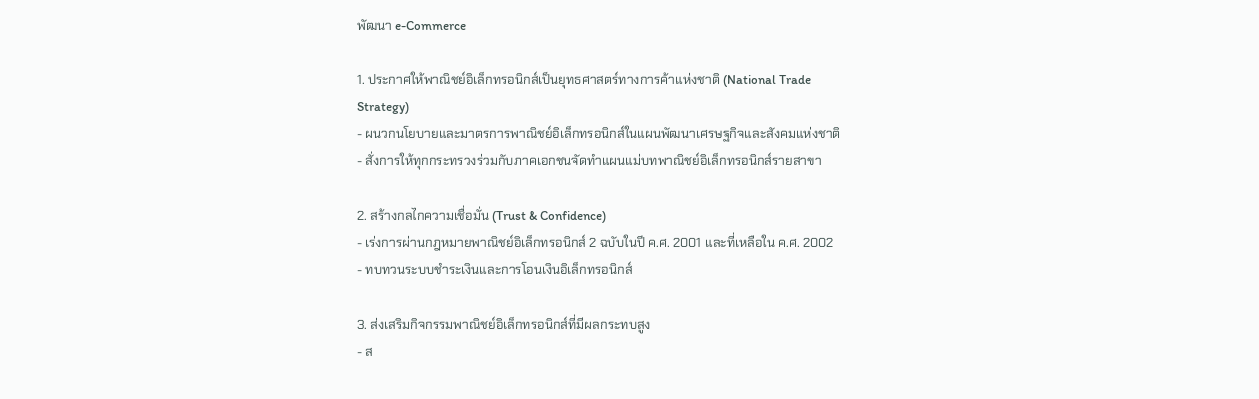พัฒนา e-Commerce

1. ประกาศให้พาณิชย์อิเล็กทรอนิกส์เป็นยุทธศาสตร์ทางการค้าแห่งชาติ (National Trade
Strategy)
- ผนวกนโยบายและมาตรการพาณิชย์อิเล็กทรอนิกส์ในแผนพัฒนาเศรษฐกิจและสังคมแห่งชาติ
- สั่งการให้ทุกกระทรวงร่วมกับภาคเอกชนจัดทำแผนแม่บทพาณิชย์อิเล็กทรอนิกส์รายสาขา

2. สร้างกลไกความเชื่อมั่น (Trust & Confidence)
- เร่งการผ่านกฎหมายพาณิชย์อิเล็กทรอนิกส์ 2 ฉบับในปี ค.ศ. 2001 และที่เหลือใน ค.ศ. 2002
- ทบทวนระบบชำระเงินและการโอนเงินอิเล็กทรอนิกส์

3. ส่งเสริมกิจกรรมพาณิชย์อิเล็กทรอนิกส์ที่มีผลกระทบสูง
- ส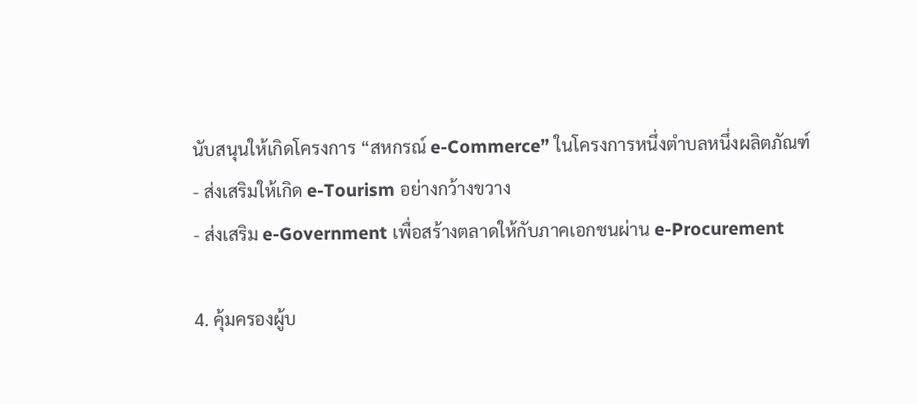นับสนุนให้เกิดโครงการ “สหกรณ์ e-Commerce” ในโครงการหนึ่งตำบลหนึ่งผลิตภัณฑ์
- ส่งเสริมให้เกิด e-Tourism อย่างกว้างขวาง
- ส่งเสริม e-Government เพื่อสร้างตลาดให้กับภาคเอกชนผ่าน e-Procurement

4. คุ้มครองผู้บ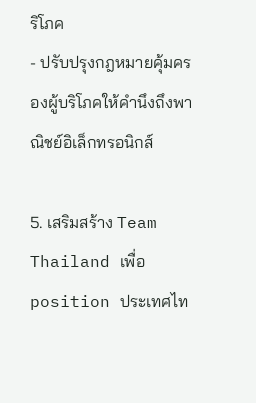ริโภค
- ปรับปรุงกฎหมายคุ้มครองผู้บริโภคให้คำนึงถึงพาณิชย์อิเล็กทรอนิกส์

5. เสริมสร้าง Team Thailand เพื่อ position ประเทศไท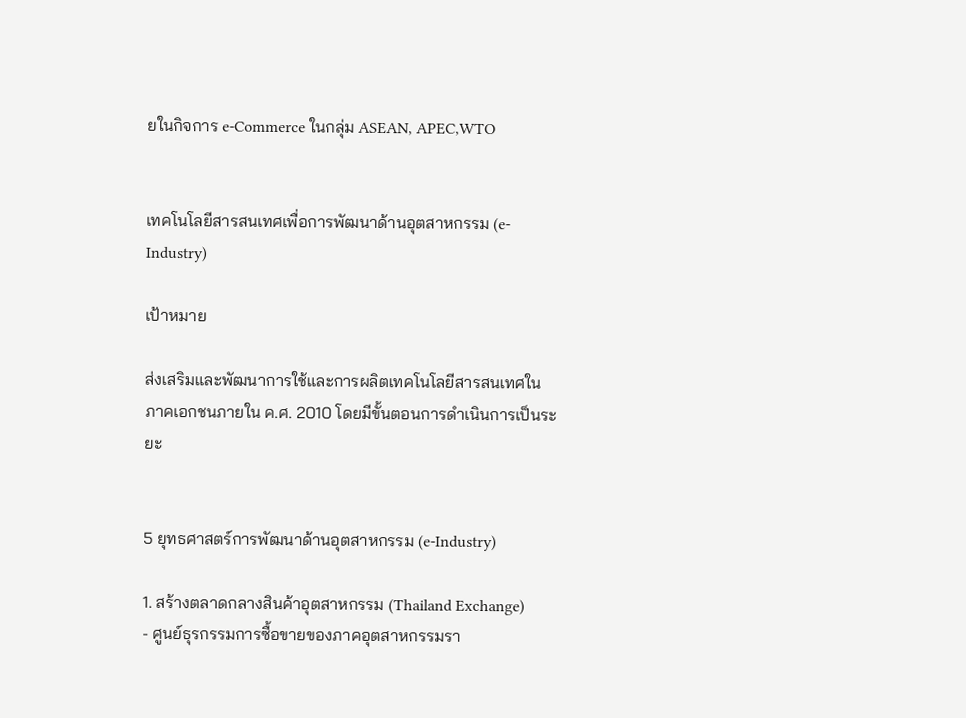ยในกิจการ e-Commerce ในกลุ่ม ASEAN, APEC,WTO


เทคโนโลยีสารสนเทศเพื่อการพัฒนาด้านอุตสาหกรรม (e-Industry)

เป้าหมาย

ส่งเสริมและพัฒนาการใช้และการผลิตเทคโนโลยีสารสนเทศในภาคเอกชนภายใน ค.ศ. 2010 โดยมีขั้นตอนการดำเนินการเป็นระยะ


5 ยุทธศาสตร์การพัฒนาด้านอุตสาหกรรม (e-Industry)

1. สร้างตลาดกลางสินค้าอุตสาหกรรม (Thailand Exchange)
- ศูนย์ธุรกรรมการซื้อขายของภาคอุตสาหกรรมรา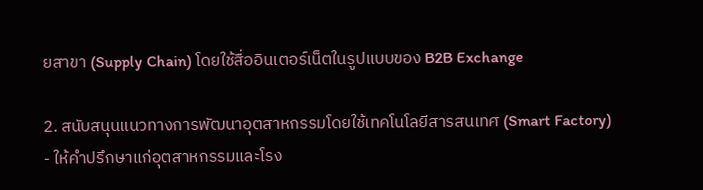ยสาขา (Supply Chain) โดยใช้สื่ออินเตอร์เน็ตในรูปแบบของ B2B Exchange

2. สนับสนุนแนวทางการพัฒนาอุตสาหกรรมโดยใช้เทคโนโลยีสารสนเทศ (Smart Factory)
- ให้คำปรึกษาแก่อุตสาหกรรมและโรง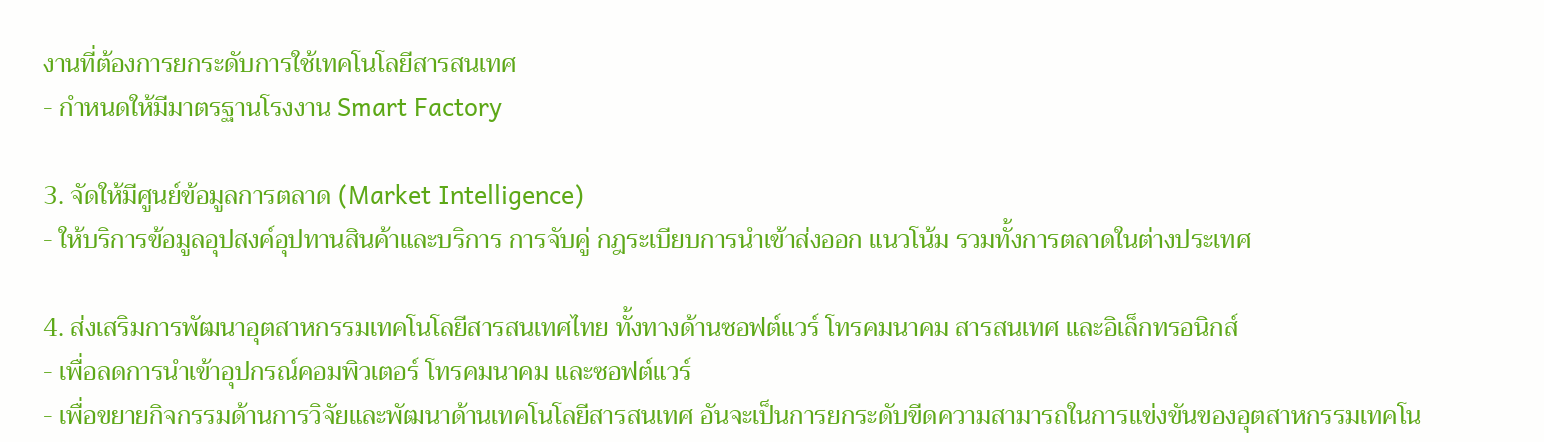งานที่ต้องการยกระดับการใช้เทคโนโลยีสารสนเทศ
- กำหนดให้มีมาตรฐานโรงงาน Smart Factory

3. จัดให้มีศูนย์ข้อมูลการตลาด (Market Intelligence)
- ให้บริการข้อมูลอุปสงค์อุปทานสินค้าและบริการ การจับคู่ กฎระเบียบการนำเข้าส่งออก แนวโน้ม รวมทั้งการตลาดในต่างประเทศ

4. ส่งเสริมการพัฒนาอุตสาหกรรมเทคโนโลยีสารสนเทศไทย ทั้งทางด้านซอฟต์แวร์ โทรคมนาคม สารสนเทศ และอิเล็กทรอนิกส์
- เพื่อลดการนำเข้าอุปกรณ์คอมพิวเตอร์ โทรคมนาคม และซอฟต์แวร์
- เพื่อขยายกิจกรรมด้านการวิจัยและพัฒนาด้านเทคโนโลยีสารสนเทศ อันจะเป็นการยกระดับขีดความสามารถในการแข่งขันของอุตสาหกรรมเทคโน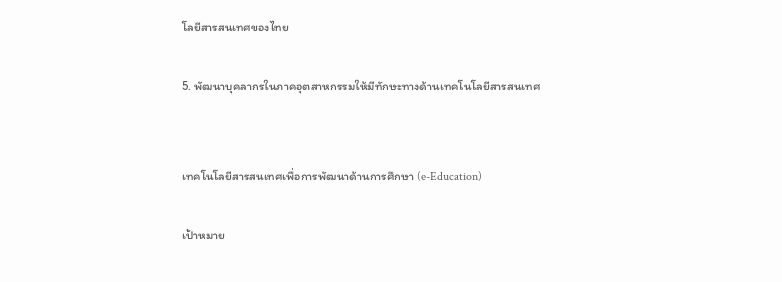โลยีสารสนเทศของไทย

5. พัฒนาบุคลากรในภาคอุตสาหกรรมให้มีทักษะทางด้านเทคโนโลยีสารสนเทศ


เทคโนโลยีสารสนเทศเพื่อการพัฒนาด้านการศึกษา (e-Education)

เป้าหมาย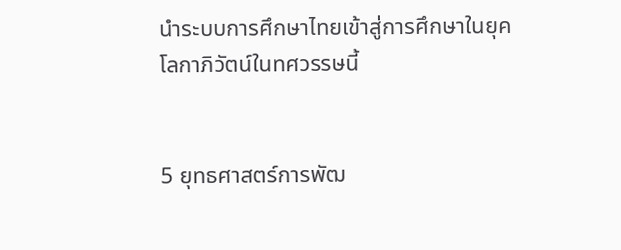นำระบบการศึกษาไทยเข้าสู่การศึกษาในยุคโลกาภิวัตน์ในทศวรรษนี้


5 ยุทธศาสตร์การพัฒ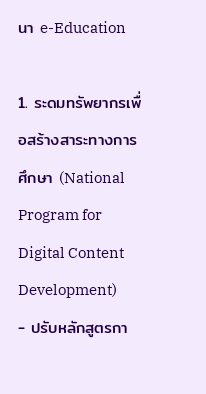นา e-Education

1. ระดมทรัพยากรเพื่อสร้างสาระทางการศึกษา (National Program for Digital Content Development)
- ปรับหลักสูตรกา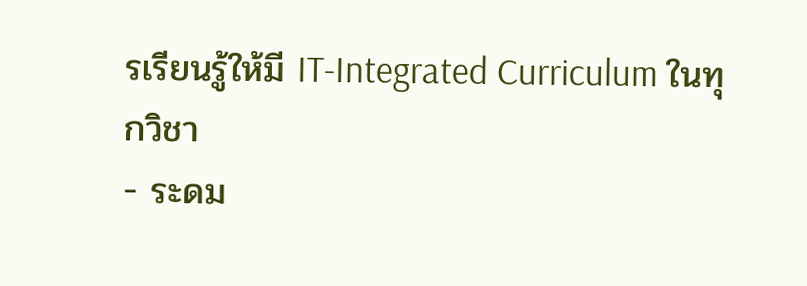รเรียนรู้ให้มี IT-Integrated Curriculum ในทุกวิชา
- ระดม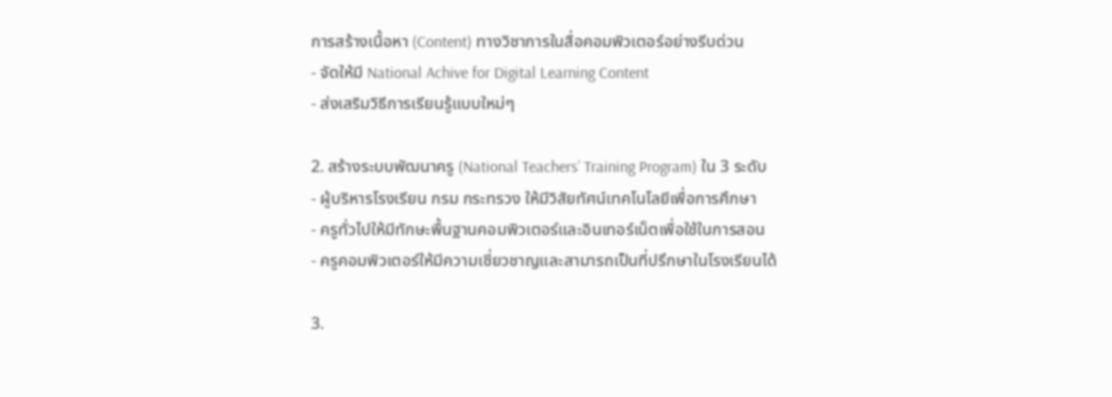การสร้างเนื้อหา (Content) ทางวิชาการในสื่อคอมพิวเตอร์อย่างรีบด่วน
- จัดให้มี National Achive for Digital Learning Content
- ส่งเสริมวิธีการเรียนรู้แบบใหม่ๆ

2. สร้างระบบพัฒนาครู (National Teachers’ Training Program) ใน 3 ระดับ
- ผู้บริหารโรงเรียน กรม กระทรวง ให้มีวิสัยทัศน์เทคโนโลยีเพื่อการศึกษา
- ครูทั่วไปให้มีทักษะพื้นฐานคอมพิวเตอร์และอินเทอร์เน็ตเพื่อใช้ในการสอน
- ครูคอมพิวเตอร์ให้มีความเชี่ยวชาญและสามารถเป็นที่ปรึกษาในโรงเรียนได้

3.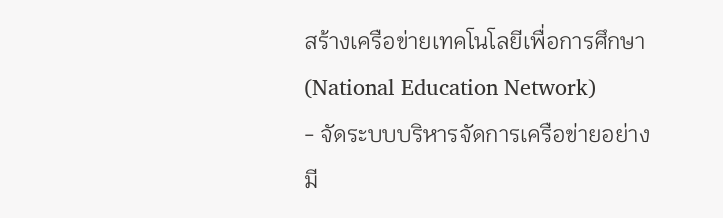สร้างเครือข่ายเทคโนโลยีเพื่อการศึกษา (National Education Network)
- จัดระบบบริหารจัดการเครือข่ายอย่างมี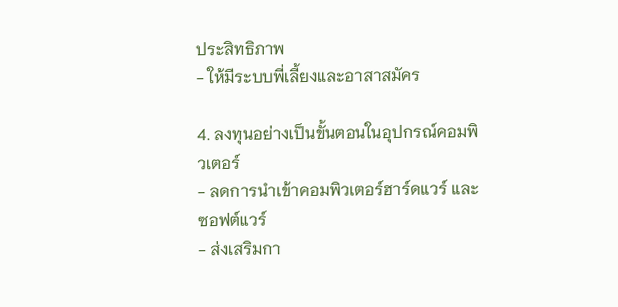ประสิทธิภาพ
- ให้มีระบบพี่เลี้ยงและอาสาสมัคร

4. ลงทุนอย่างเป็นขั้นตอนในอุปกรณ์คอมพิวเตอร์
- ลดการนำเข้าคอมพิวเตอร์ฮาร์ดแวร์ และซอฟต์แวร์
- ส่งเสริมกา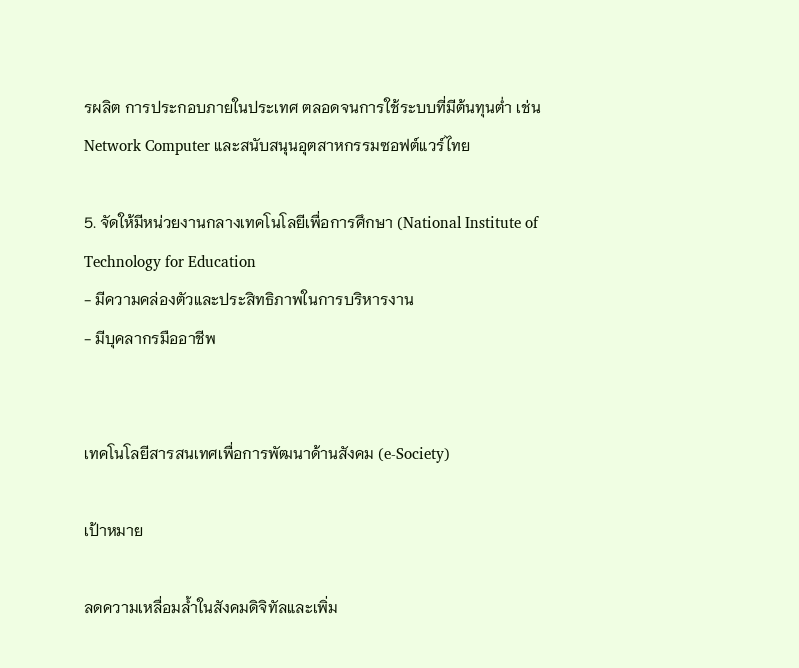รผลิต การประกอบภายในประเทศ ตลอดจนการใช้ระบบที่มีต้นทุนต่ำ เช่น Network Computer และสนับสนุนอุตสาหกรรมซอฟต์แวร์ไทย

5. จัดให้มีหน่วยงานกลางเทคโนโลยีเพื่อการศึกษา (National Institute of Technology for Education
- มีความคล่องตัวและประสิทธิภาพในการบริหารงาน
- มีบุคลากรมืออาชีพ


เทคโนโลยีสารสนเทศเพื่อการพัฒนาด้านสังคม (e-Society)

เป้าหมาย

ลดความเหลื่อมล้ำในสังคมดิจิทัลและเพิ่ม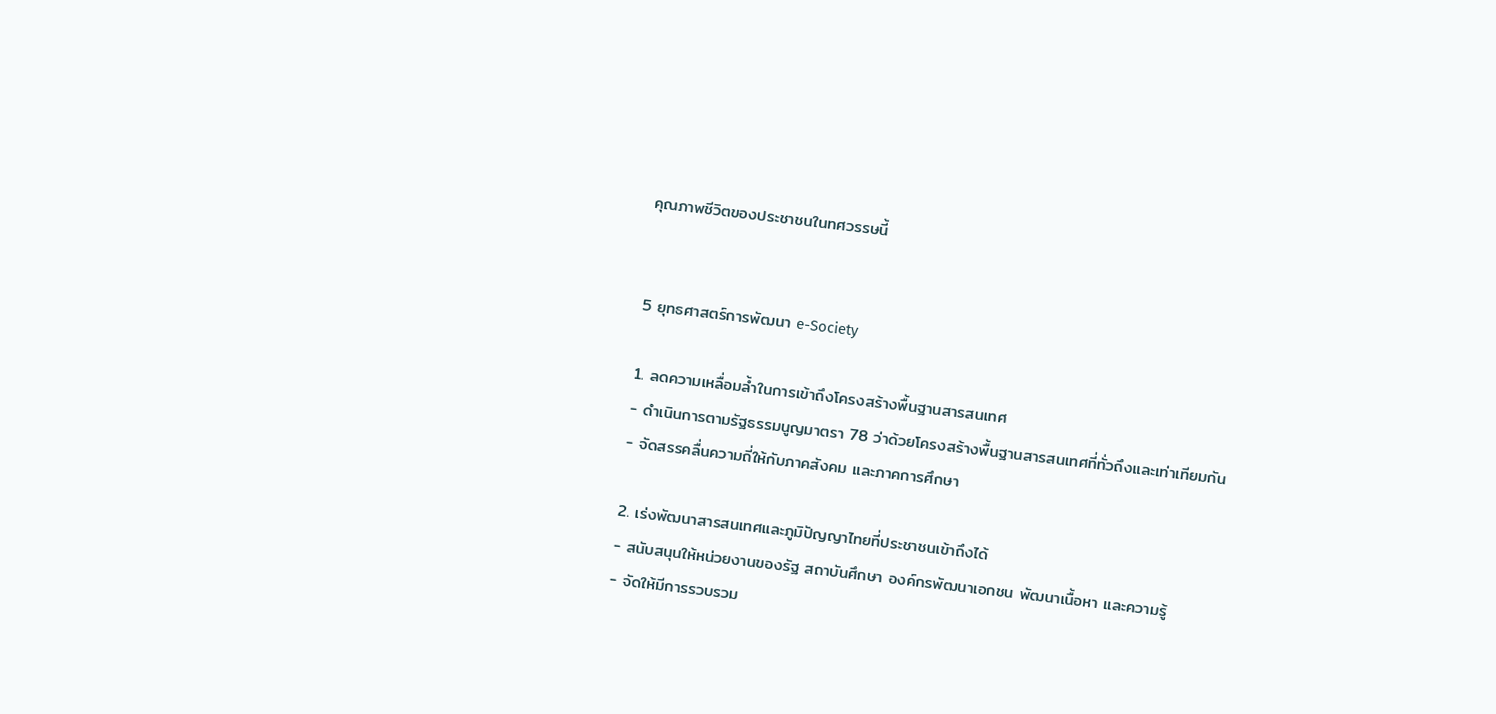คุณภาพชีวิตของประชาชนในทศวรรษนี้


5 ยุทธศาสตร์การพัฒนา e-Society

1. ลดความเหลื่อมล้ำในการเข้าถึงโครงสร้างพื้นฐานสารสนเทศ
- ดำเนินการตามรัฐธรรมนูญมาตรา 78 ว่าด้วยโครงสร้างพื้นฐานสารสนเทศที่ทั่วถึงและเท่าเทียมกัน
- จัดสรรคลื่นความถี่ให้กับภาคสังคม และภาคการศึกษา

2. เร่งพัฒนาสารสนเทศและภูมิปัญญาไทยที่ประชาชนเข้าถึงได้
- สนับสนุนให้หน่วยงานของรัฐ สถาบันศึกษา องค์กรพัฒนาเอกชน พัฒนาเนื้อหา และความรู้
- จัดให้มีการรวบรวม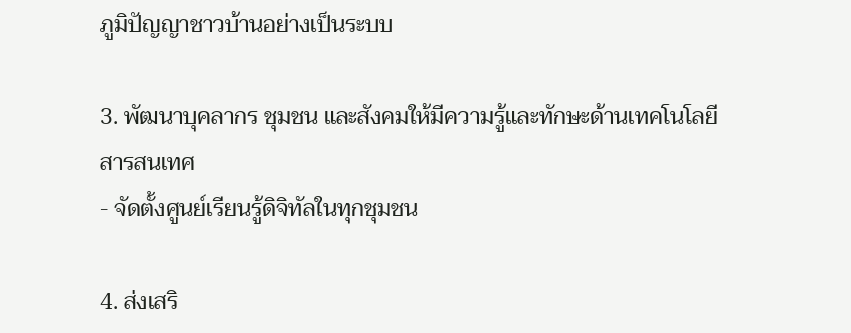ภูมิปัญญาชาวบ้านอย่างเป็นระบบ

3. พัฒนาบุคลากร ชุมชน และสังคมให้มีความรู้และทักษะด้านเทคโนโลยีสารสนเทศ
- จัดตั้งศูนย์เรียนรู้ดิจิทัลในทุกชุมชน

4. ส่งเสริ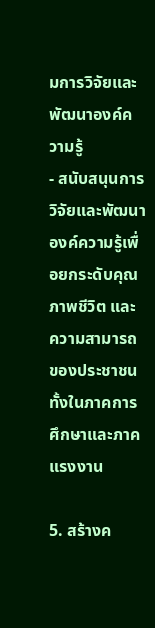มการวิจัยและพัฒนาองค์ความรู้
- สนับสนุนการวิจัยและพัฒนาองค์ความรู้เพื่อยกระดับคุณภาพชีวิต และความสามารถของประชาชน ทั้งในภาคการศึกษาและภาคแรงงาน

5. สร้างค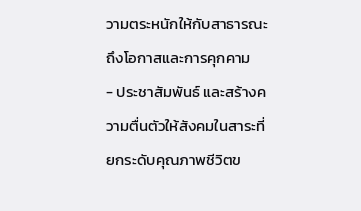วามตระหนักให้กับสาธารณะถึงโอกาสและการคุกคาม
- ประชาสัมพันธ์ และสร้างความตื่นตัวให้สังคมในสาระที่ยกระดับคุณภาพชีวิตข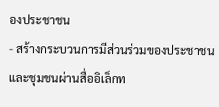องประชาชน
- สร้างกระบวนการมีส่วนร่วมของประชาชน และชุมชนผ่านสื่ออิเล็กท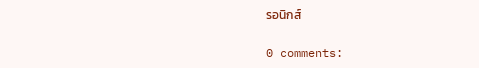รอนิกส์

0 comments: